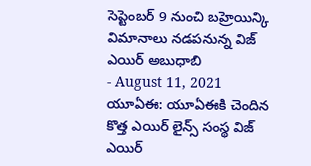సెప్టెంబర్ 9 నుంచి బహ్రెయిన్కి విమానాలు నడపనున్న విజ్ ఎయిర్ అబుధాబి
- August 11, 2021
యూఏఈ: యూఏఈకి చెందిన కొత్త ఎయిర్ లైన్స్ సంస్థ విజ్ ఎయిర్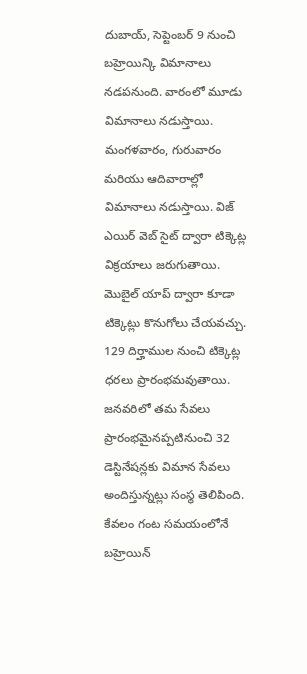దుబాయ్, సెప్టెంబర్ 9 నుంచి బహ్రెయిన్కి విమానాలు నడపనుంది. వారంలో మూడు విమానాలు నడుస్తాయి. మంగళవారం, గురువారం మరియు ఆదివారాల్లో విమానాలు నడుస్తాయి. విజ్ ఎయిర్ వెబ్ సైట్ ద్వారా టిక్కెట్ల విక్రయాలు జరుగుతాయి. మొబైల్ యాప్ ద్వారా కూడా టిక్కెట్లు కొనుగోలు చేయవచ్చు. 129 దిర్హాముల నుంచి టిక్కెట్ల ధరలు ప్రారంభమవుతాయి. జనవరిలో తమ సేవలు ప్రారంభమైనప్పటినుంచి 32 డెస్టినేషన్లకు విమాన సేవలు అందిస్తున్నట్లు సంస్థ తెలిపింది. కేవలం గంట సమయంలోనే బహ్రెయిన్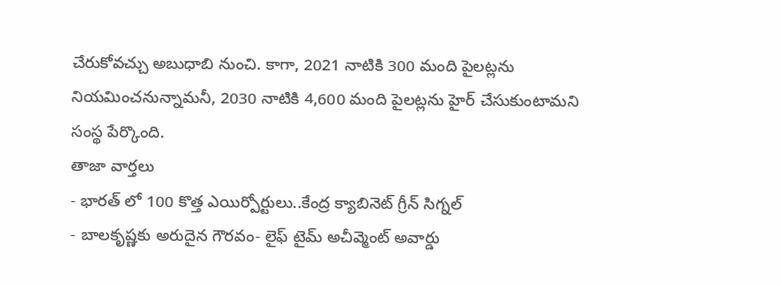చేరుకోవచ్చు అబుధాబి నుంచి. కాగా, 2021 నాటికి 300 మంది పైలట్లను నియమించనున్నామనీ, 2030 నాటికి 4,600 మంది పైలట్లను హైర్ చేసుకుంటామని సంస్థ పేర్కొంది.
తాజా వార్తలు
- భారత్ లో 100 కొత్త ఎయిర్పోర్టులు..కేంద్ర క్యాబినెట్ గ్రీన్ సిగ్నల్
- బాలకృష్ణకు అరుదైన గౌరవం- లైఫ్ టైమ్ అచీవ్మెంట్ అవార్డు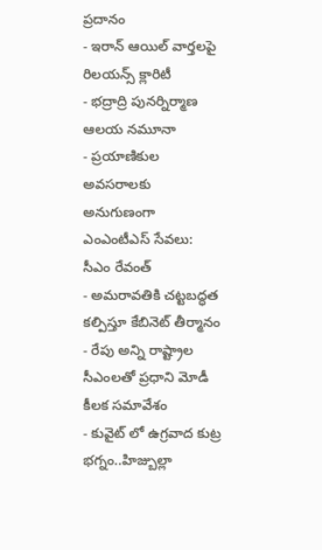ప్రదానం
- ఇరాన్ ఆయిల్ వార్తలపై రిలయన్స్ క్లారిటీ
- భద్రాద్రి పునర్నిర్మాణ ఆలయ నమూనా
- ప్రయాణికుల అవసరాలకు అనుగుణంగా ఎంఎంటీఎస్ సేవలు: సీఎం రేవంత్
- అమరావతికి చట్టబద్ధత కల్పిస్తూ కేబినెట్ తీర్మానం
- రేపు అన్ని రాష్ట్రాల సీఎంలతో ప్రధాని మోడీ కీలక సమావేశం
- కువైట్ లో ఉగ్రవాద కుట్ర భగ్నం..హిజ్బుల్లా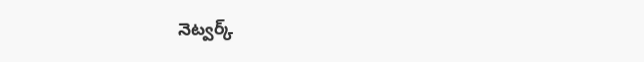నెట్వర్క్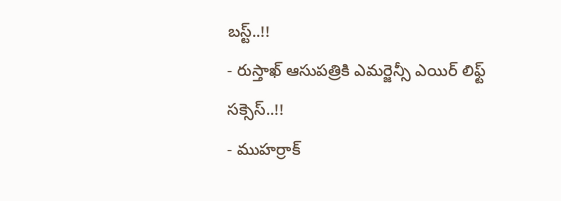బస్ట్..!!
- రుస్తాఖ్ ఆసుపత్రికి ఎమర్జెన్సీ ఎయిర్ లిఫ్ట్ సక్సెస్..!!
- ముహర్రాక్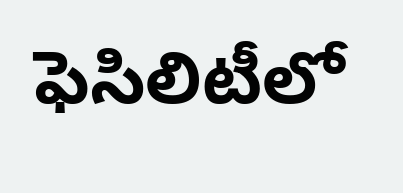ఫెసిలిటీలో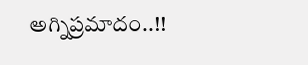అగ్నిప్రమాదం..!!